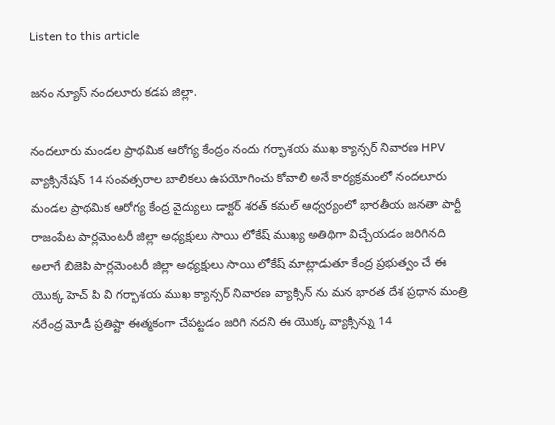Listen to this article

జనం న్యూస్ నందలూరు కడప జిల్లా.

నందలూరు మండల ప్రాథమిక ఆరోగ్య కేంద్రం నందు గర్భాశయ ముఖ క్యాన్సర్ నివారణ HPV వ్యాక్సినేషన్ 14 సంవత్సరాల బాలికలు ఉపయోగించు కోవాలి అనే కార్యక్రమంలో నందలూరు మండల ప్రాథమిక ఆరోగ్య కేంద్ర వైద్యులు డాక్టర్ శరత్ కమల్ ఆధ్వర్యంలో భారతీయ జనతా పార్టీ రాజంపేట పార్లమెంటరీ జిల్లా అధ్యక్షులు సాయి లోకేష్ ముఖ్య అతిథిగా విచ్చేయడం జరిగినది అలాగే బిజెపి పార్లమెంటరీ జిల్లా అధ్యక్షులు సాయి లోకేష్ మాట్లాడుతూ కేంద్ర ప్రభుత్వం చే ఈ యొక్క హెచ్ పి వి గర్భాశయ ముఖ క్యాన్సర్ నివారణ వ్యాక్సిన్ ను మన భారత దేశ ప్రధాన మంత్రి నరేంద్ర మోడీ ప్రతిష్టా ఈత్మకంగా చేపట్టడం జరిగి నదని ఈ యొక్క వ్యాక్సిన్ను 14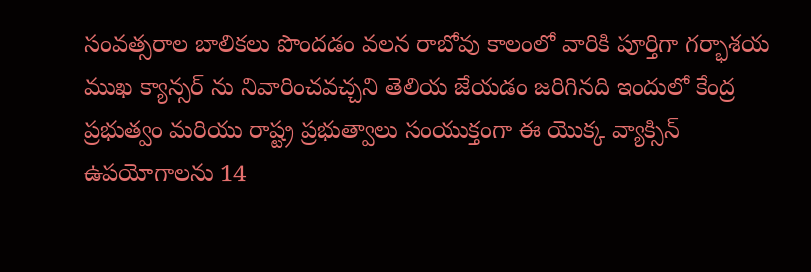సంవత్సరాల బాలికలు పొందడం వలన రాబోవు కాలంలో వారికి పూర్తిగా గర్భాశయ ముఖ క్యాన్సర్ ను నివారించవచ్చని తెలియ జేయడం జరిగినది ఇందులో కేంద్ర ప్రభుత్వం మరియు రాష్ట్ర ప్రభుత్వాలు సంయుక్తంగా ఈ యొక్క వ్యాక్సిన్ ఉపయోగాలను 14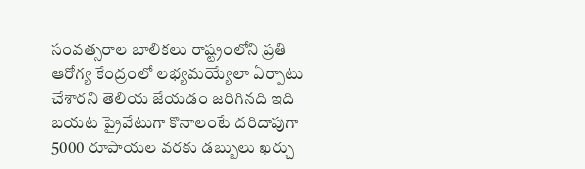సంవత్సరాల బాలికలు రాష్ట్రంలోని ప్రతి ఆరోగ్య కేంద్రంలో లభ్యమయ్యేలా ఏర్పాటు చేశారని తెలియ జేయడం జరిగినది ఇది బయట ప్రైవేటుగా కొనాలంటే దరిదాపుగా 5000 రూపాయల వరకు డబ్బులు ఖర్చు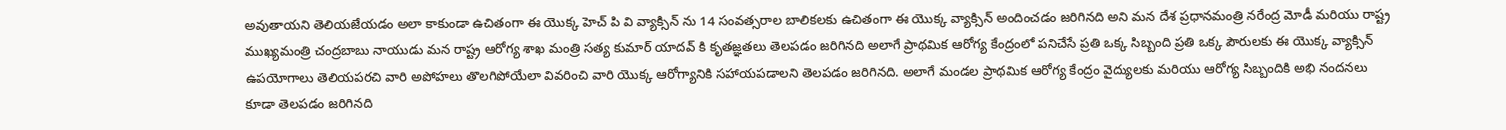అవుతాయని తెలియజేయడం అలా కాకుండా ఉచితంగా ఈ యొక్క హెచ్ పి వి వ్యాక్సిన్ ను 14 సంవత్సరాల బాలికలకు ఉచితంగా ఈ యొక్క వ్యాక్సిన్ అందించడం జరిగినది అని మన దేశ ప్రధానమంత్రి నరేంద్ర మోడీ మరియు రాష్ట్ర ముఖ్యమంత్రి చంద్రబాబు నాయుడు మన రాష్ట్ర ఆరోగ్య శాఖ మంత్రి సత్య కుమార్ యాదవ్ కి కృతజ్ఞతలు తెలపడం జరిగినది అలాగే ప్రాథమిక ఆరోగ్య కేంద్రంలో పనిచేసే ప్రతి ఒక్క సిబ్బంది ప్రతి ఒక్క పౌరులకు ఈ యొక్క వ్యాక్సిన్ ఉపయోగాలు తెలియపరచి వారి అపోహలు తొలగిపోయేలా వివరించి వారి యొక్క ఆరోగ్యానికి సహాయపడాలని తెలపడం జరిగినది. అలాగే మండల ప్రాథమిక ఆరోగ్య కేంద్రం వైద్యులకు మరియు ఆరోగ్య సిబ్బందికి అభి నందనలు కూడా తెలపడం జరిగినది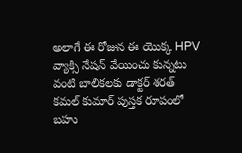అలాగే ఈ రోజున ఈ యొక్క HPV వ్యాక్సి నేషన్ వేయించు కున్నటు వంటి బాలికలకు డాక్టర్ శరత్ కమల్ కుమార్ పుస్తక రూపంలో బహు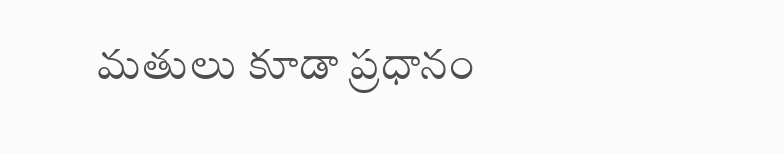మతులు కూడా ప్రధానం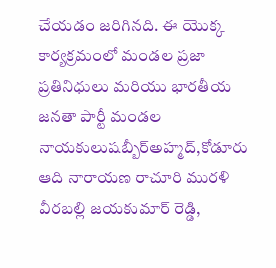చేయడం జరిగినది. ఈ యొక్క కార్యక్రమంలో మండల ప్రజా ప్రతినిధులు మరియు భారతీయ జనతా పార్టీ మండల నాయకులుషబ్బీర్అహ్మద్,కోడూరు ఆది నారాయణ రాచూరి మురళి వీరబల్లి జయకుమార్ రెడ్డి,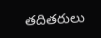తదితరులు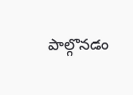పాల్గొనడం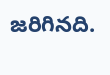జరిగినది.